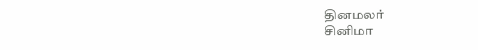தினமலர்
சினிமா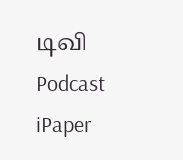டிவி
Podcast
iPaper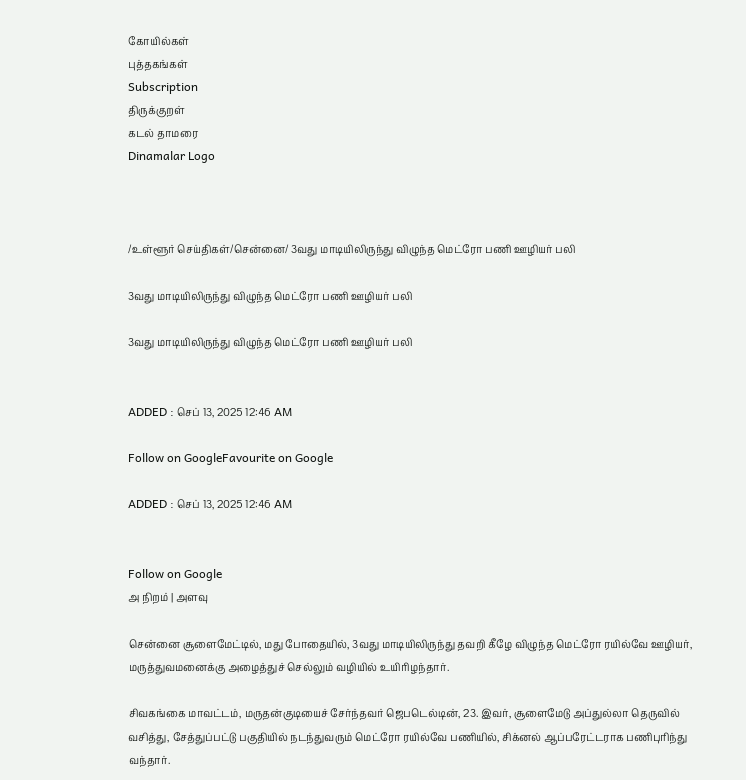கோயில்கள்
புத்தகங்கள்
Subscription
திருக்குறள்
கடல் தாமரை
Dinamalar Logo



/உள்ளூர் செய்திகள்/சென்னை/ 3வது மாடியிலிருந்து விழுந்த மெட்ரோ பணி ஊழியர் பலி

3வது மாடியிலிருந்து விழுந்த மெட்ரோ பணி ஊழியர் பலி

3வது மாடியிலிருந்து விழுந்த மெட்ரோ பணி ஊழியர் பலி


ADDED : செப் 13, 2025 12:46 AM

Follow on GoogleFavourite on Google

ADDED : செப் 13, 2025 12:46 AM


Follow on Google
அ நிறம் | அளவு

சென்னை சூளைமேட்டில், மது போதையில், 3வது மாடியிலிருந்து தவறி கீழே விழுந்த மெட்ரோ ரயில்வே ஊழியர், மருத்துவமனைக்கு அழைத்துச் செல்லும் வழியில் உயிரிழந்தார்.

சிவகங்கை மாவட்டம், மருதன்குடியைச் சேர்ந்தவர் ஜெபடெல்டின், 23. இவர், சூளைமேடு அப்துல்லா தெருவில் வசித்து, சேத்துப்பட்டு பகுதியில் நடந்துவரும் மெட்ரோ ரயில்வே பணியில், சிக்னல் ஆப்பரேட்டராக பணிபுரிந்து வந்தார்.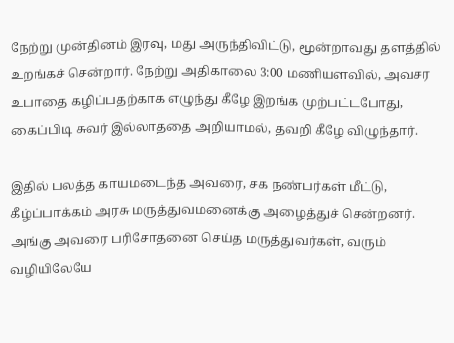நேற்று முன்தினம் இரவு, மது அருந்திவிட்டு, மூன்றாவது தளத்தில் உறங்கச் சென்றார். நேற்று அதிகாலை 3:00 மணியளவில், அவசர உபாதை கழிப்பதற்காக எழுந்து கீழே இறங்க முற்பட்டபோது, கைப்பிடி சுவர் இல்லாததை அறியாமல், தவறி கீழே விழுந்தார்.

இதில் பலத்த காயமடைந்த அவரை, சக நண்பர்கள் மீட்டு, கீழ்ப்பாக்கம் அரசு மருத்துவமனைக்கு அழைத்துச் சென்றனர். அங்கு அவரை பரிசோதனை செய்த மருத்துவர்கள், வரும் வழியிலேயே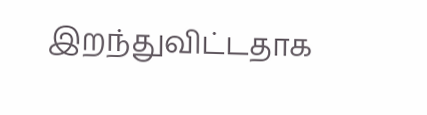இறந்துவிட்டதாக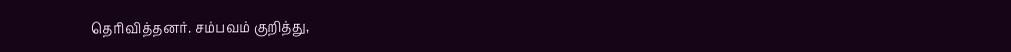தெரிவித்தனர். சம்பவம் குறித்து,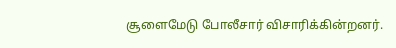சூளைமேடு போலீசார் விசாரிக்கின்றனர்.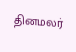தினமலர்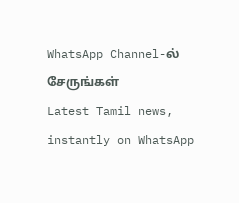WhatsApp Channel-ல் சேருங்கள்
Latest Tamil news, instantly on WhatsApp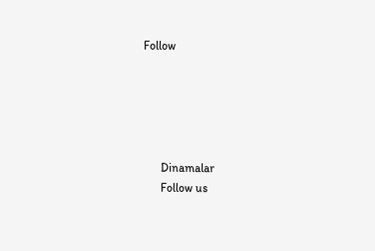Follow





      Dinamalar
      Follow us